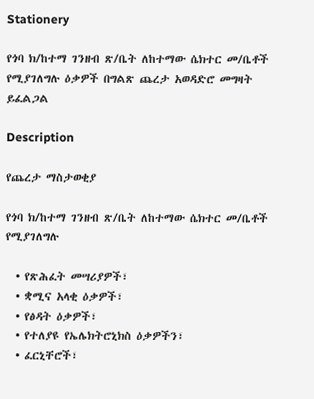Stationery

የጎባ ክ/ከተማ ገንዘብ ጽ/ቤት ለከተማው ሴክተር መ/ቤቶች የሚያገለግሉ ዕቃዎች በግልጽ ጨረታ አወዳድሮ መግዛት ይፈልጋል

Description

የጨረታ ማስታወቂያ

የጎባ ክ/ከተማ ገንዘብ ጽ/ቤት ለከተማው ሴክተር መ/ቤቶች የሚያገለግሉ

  • የጽሕፈት መሣሪያዎች፣
  • ቋሚና አላቂ ዕቃዎች፣
  • የፅዳት ዕቃዎች፣
  • የተለያዩ የኤሌክትሮኒክስ ዕቃዎችን፣
  • ፈርኒቸሮች፣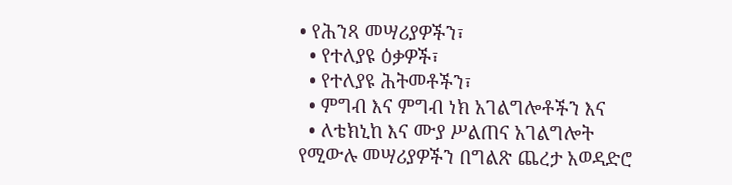• የሕንጻ መሣሪያዎችን፣
  • የተለያዩ ዕቃዎች፣
  • የተለያዩ ሕትመቶችን፣
  • ምግብ እና ምግብ ነክ አገልግሎቶችን እና
  • ለቴክኒከ እና ሙያ ሥልጠና አገልግሎት የሚውሉ መሣሪያዎችን በግልጽ ጨረታ አወዳድሮ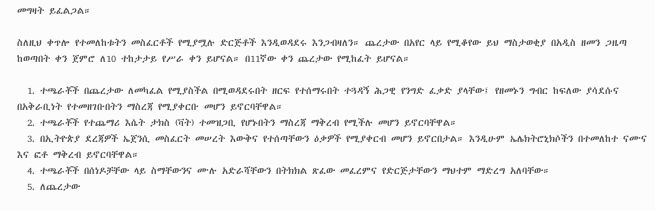መግዛት ይፈልጋል።

ስለዚህ ቀጥሎ የተመለከቱትን መስፈርቶች የሚያሟሉ ድርጅቶች እንዲወዳደሩ እንጋብዛለን። ጨረታው በአየር ላይ የሚቆየው ይህ ማስታወቂያ በአዲስ ዘመን ጋዜጣ ከወጣበት ቀን ጀምሮ ለ10 ተከታታይ የሥራ ቀን ይሆናል። በ11ኛው ቀን ጨረታው የሚከፈት ይሆናል።

  1. ተጫራቾች በጨረታው ለመካፈል የሚያስችል በሚወዳደሩበት ዘርፍ የተሰማሩበት ተጓዳኝ ሕጋዊ የንግድ ፈቃድ ያላቸው፤ የዘመኑን ግብር ከፍለው ያሳደሱና በአቅራቢነት የተመዘገቡበትን ማስረጃ የሚያቀርቡ መሆን ይኖርባቸዋል።
  2. ተጫራቾች የተጨማሪ እሴት ታክስ (ቫት) ተመዝጋቢ የሆኑበትን ማስረጃ ማቅረብ የሚችሉ መሆን ይኖርባቸዋል።
  3. በኢትዮጵያ ደረጃዎች ኤጀንሲ መስፈርት መሠረት እውቅና የተሰጣቸውን ዕቃዎች የሚያቀርብ መሆን ይኖርበታል። እንዲሁም ኤሌክትሮኒክሶችን በተመለከተ ናሙና እና ፎቶ ማቅረብ ይኖርባቸዋል።
  4. ተጫራቾች በሰነዶቻቸው ላይ ስማቸውንና ሙሉ አድራሻቸውን በትክክል ጽፈው መፈረምና የድርጅታቸውን ማህተም ማድረግ አለባቸው።
  5. ለጨረታው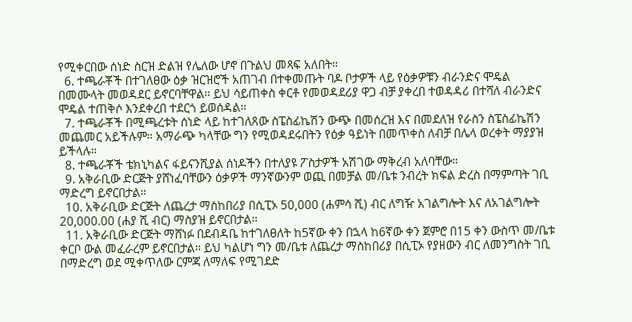የሚቀርበው ሰነድ ስርዝ ድልዝ የሌለው ሆኖ በጉልህ መጻፍ አለበት።
  6. ተጫራቾች በተገለፀው ዕቃ ዝርዝሮች አጠገብ በተቀመጡት ባዶ ቦታዎች ላይ የዕቃዎቹን ብራንድና ሞዴል በመሙላት መወዳደር ይኖርባቸዋል። ይህ ሳይጠቀስ ቀርቶ የመወዳደሪያ ዋጋ ብቻ ያቀረበ ተወዳዳሪ በተሻለ ብራንድና ሞዴል ተጠቅሶ እንደቀረበ ተደርጎ ይወሰዳል።
  7. ተጫራቾች በሚጫረቱት ሰነድ ላይ ከተገለጸው ስፔስፊኬሽን ውጭ በመሰረዝ እና በመደለዝ የራስን ስፔስፊኬሽን መጨመር አይችሉም። አማራጭ ካላቸው ግን የሚወዳደሩበትን የዕቃ ዓይነት በመጥቀስ ለብቻ በሌላ ወረቀት ማያያዝ ይችላሉ።
  8. ተጫራቾች ቴክኒካልና ፋይናንሺያል ሰነዶችን በተለያዩ ፖስታዎች አሽገው ማቅረብ አለባቸው።
  9. አቅራቢው ድርጅት ያሸነፈባቸውን ዕቃዎች ማንኛውንም ወጪ በመቻል መ/ቤቱ ንብረት ክፍል ድረስ በማምጣት ገቢ ማድረግ ይኖርበታል።
  10. አቅራቢው ድርጅት ለጨረታ ማስከበሪያ በሲፒኦ 50,000 (ሐምሳ ሺ) ብር ለግዥ አገልግሎት እና ለአገልግሎት 20,000.00 (ሐያ ሺ ብር) ማስያዝ ይኖርበታል።
  11. አቅራቢው ድርጅት ማሸነፉ በደብዳቤ ከተገለፀለት ከ5ኛው ቀን በኋላ ከ6ኛው ቀን ጀምሮ በ15 ቀን ውስጥ መ/ቤቱ ቀርቦ ውል መፈራረም ይኖርበታል። ይህ ካልሆነ ግን መ/ቤቱ ለጨረታ ማስከበሪያ በሲፒኦ የያዘውን ብር ለመንግስት ገቢ በማድረግ ወደ ሚቀጥለው ርምጃ ለማለፍ የሚገደድ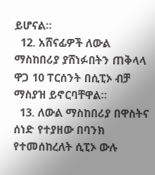ይሆናል።
  12. አሸናፊዎች ለውል ማስከበሪያ ያሸነፉበትን ጠቅላላ ዋጋ 10 ፐርሰንት በሲፒኦ ብቻ ማስያዝ ይኖርባቸዋል።
  13. ለውል ማስከበሪያ በዋስትና ሰነድ የተያዘው በባንክ የተመሰከረለት ሲፒኦ ውሉ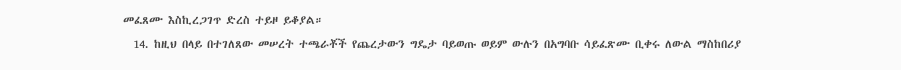መፈጸሙ እስኪረጋገጥ ድረስ ተይዞ ይቆያል።
  14. ከዚህ በላይ በተገለጸው መሠረት ተጫራቾች የጨረታውን ግዴታ ባይወጡ ወይም ውሉን በአግባቡ ሳይፈጽሙ ቢቀሩ ለውል ማስከበሪያ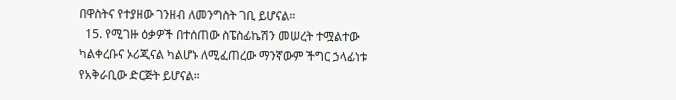በዋስትና የተያዘው ገንዘብ ለመንግስት ገቢ ይሆናል።
  15. የሚገዙ ዕቃዎች በተሰጠው ስፔስፊኬሽን መሠረት ተሟልተው ካልቀረቡና ኦሪጂናል ካልሆኑ ለሚፈጠረው ማንኛውም ችግር ኃላፊነቱ የአቅራቢው ድርጅት ይሆናል።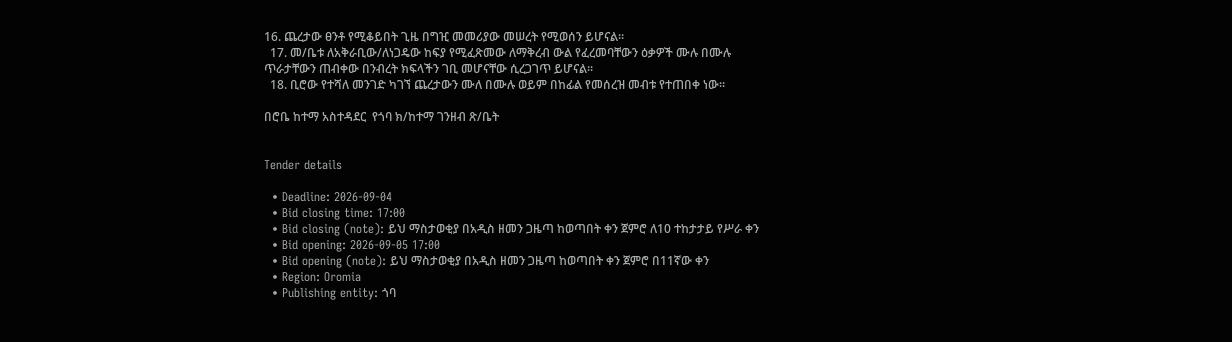16. ጨረታው ፀንቶ የሚቆይበት ጊዜ በግዢ መመሪያው መሠረት የሚወሰን ይሆናል።
  17. መ/ቤቱ ለአቅራቢው/ለነጋዴው ከፍያ የሚፈጽመው ለማቅረብ ውል የፈረመባቸውን ዕቃዎች ሙሉ በሙሉ ጥራታቸውን ጠብቀው በንብረት ክፍላችን ገቢ መሆናቸው ሲረጋገጥ ይሆናል።
  18. ቢሮው የተሻለ መንገድ ካገኘ ጨረታውን ሙለ በሙሉ ወይም በከፊል የመሰረዝ መብቱ የተጠበቀ ነው።

በሮቤ ከተማ አስተዳደር  የጎባ ክ/ከተማ ገንዘብ ጽ/ቤት


Tender details

  • Deadline: 2026-09-04
  • Bid closing time: 17:00
  • Bid closing (note): ይህ ማስታወቂያ በአዲስ ዘመን ጋዜጣ ከወጣበት ቀን ጀምሮ ለ10 ተከታታይ የሥራ ቀን
  • Bid opening: 2026-09-05 17:00
  • Bid opening (note): ይህ ማስታወቂያ በአዲስ ዘመን ጋዜጣ ከወጣበት ቀን ጀምሮ በ11ኛው ቀን
  • Region: Oromia
  • Publishing entity: ጎባ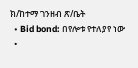ክ/ከተማ ገንዘብ ጽ/ቤት
  • Bid bond: በየሎቱ የተለያየ ነው
  •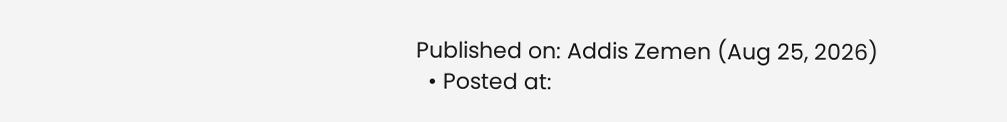Published on: Addis Zemen (Aug 25, 2026)
  • Posted at: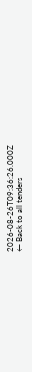2026-08-26T09:36:26.000Z
← Back to all tenders